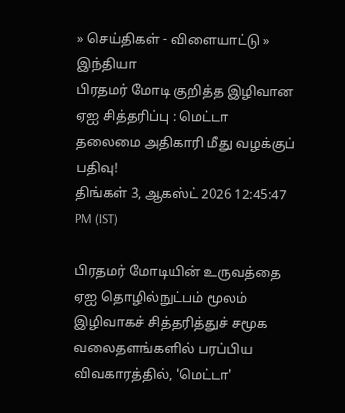» செய்திகள் - விளையாட்டு » இந்தியா
பிரதமர் மோடி குறித்த இழிவான ஏஐ சித்தரிப்பு : மெட்டா தலைமை அதிகாரி மீது வழக்குப் பதிவு!
திங்கள் 3, ஆகஸ்ட் 2026 12:45:47 PM (IST)

பிரதமர் மோடியின் உருவத்தை ஏஐ தொழில்நுட்பம் மூலம் இழிவாகச் சித்தரித்துச் சமூக வலைதளங்களில் பரப்பிய விவகாரத்தில், 'மெட்டா'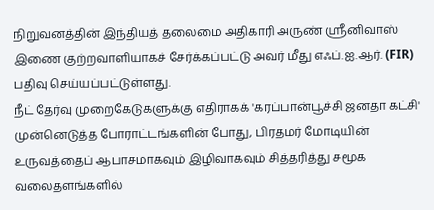நிறுவனத்தின் இந்தியத் தலைமை அதிகாரி அருண் ஸ்ரீனிவாஸ் இணை குற்றவாளியாகச் சேர்க்கப்பட்டு அவர் மீது எஃப்.ஐ.ஆர். (FIR) பதிவு செய்யப்பட்டுள்ளது.
நீட் தேர்வு முறைகேடுகளுக்கு எதிராகக் 'கரப்பான்பூச்சி ஜனதா கட்சி' முன்னெடுத்த போராட்டங்களின் போது, பிரதமர் மோடியின் உருவத்தைப் ஆபாசமாகவும் இழிவாகவும் சித்தரித்து சமூக வலைதளங்களில்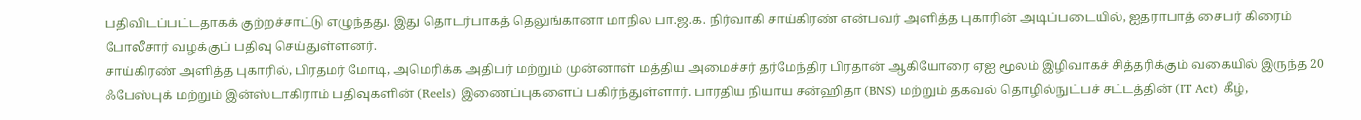பதிவிடப்பட்டதாகக் குற்றச்சாட்டு எழுந்தது. இது தொடர்பாகத் தெலுங்கானா மாநில பா.ஜ.க. நிர்வாகி சாய்கிரண் என்பவர் அளித்த புகாரின் அடிப்படையில், ஐதராபாத் சைபர் கிரைம் போலீசார் வழக்குப் பதிவு செய்துள்ளனர்.
சாய்கிரண் அளித்த புகாரில், பிரதமர் மோடி, அமெரிக்க அதிபர் மற்றும் முன்னாள் மத்திய அமைச்சர் தர்மேந்திர பிரதான் ஆகியோரை ஏஐ மூலம் இழிவாகச் சித்தரிக்கும் வகையில் இருந்த 20 ஃபேஸ்புக் மற்றும் இன்ஸ்டாகிராம் பதிவுகளின் (Reels) இணைப்புகளைப் பகிர்ந்துள்ளார். பாரதிய நியாய சன்ஹிதா (BNS) மற்றும் தகவல் தொழில்நுட்பச் சட்டத்தின் (IT Act) கீழ்,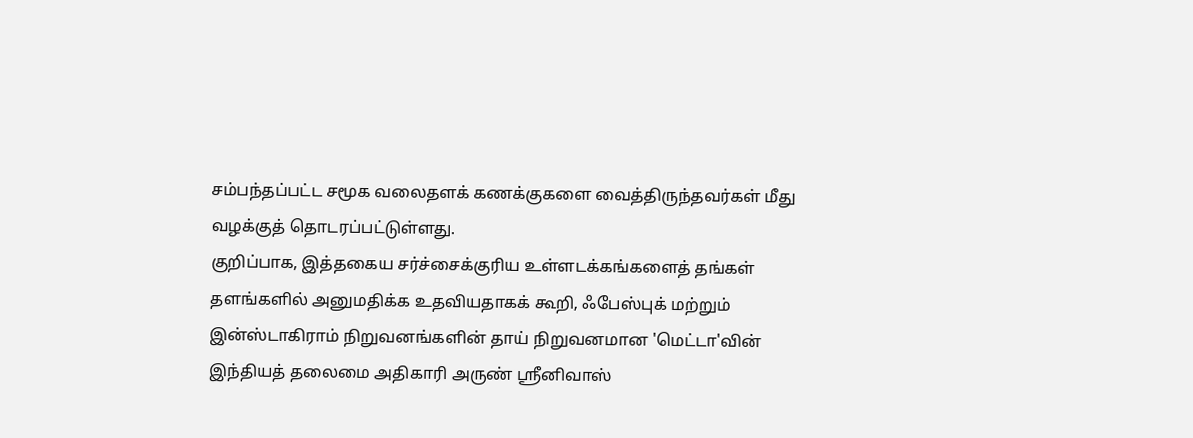சம்பந்தப்பட்ட சமூக வலைதளக் கணக்குகளை வைத்திருந்தவர்கள் மீது வழக்குத் தொடரப்பட்டுள்ளது.
குறிப்பாக, இத்தகைய சர்ச்சைக்குரிய உள்ளடக்கங்களைத் தங்கள் தளங்களில் அனுமதிக்க உதவியதாகக் கூறி, ஃபேஸ்புக் மற்றும் இன்ஸ்டாகிராம் நிறுவனங்களின் தாய் நிறுவனமான 'மெட்டா'வின் இந்தியத் தலைமை அதிகாரி அருண் ஸ்ரீனிவாஸ்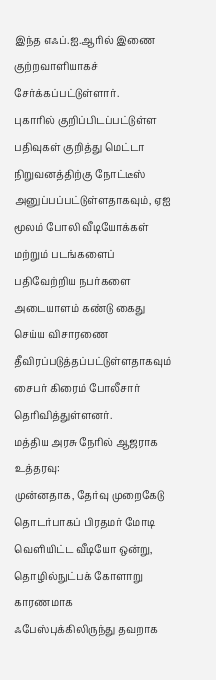இந்த எஃப்.ஐ.ஆரில் இணை குற்றவாளியாகச் சேர்க்கப்பட்டுள்ளார்.
புகாரில் குறிப்பிடப்பட்டுள்ள பதிவுகள் குறித்து மெட்டா நிறுவனத்திற்கு நோட்டீஸ் அனுப்பப்பட்டுள்ளதாகவும், ஏஐ மூலம் போலி வீடியோக்கள் மற்றும் படங்களைப் பதிவேற்றிய நபர்களை அடையாளம் கண்டு கைது செய்ய விசாரணை தீவிரப்படுத்தப்பட்டுள்ளதாகவும் சைபர் கிரைம் போலீசார் தெரிவித்துள்ளனர்.
மத்திய அரசு நேரில் ஆஜராக உத்தரவு:
முன்னதாக, தேர்வு முறைகேடு தொடர்பாகப் பிரதமர் மோடி வெளியிட்ட வீடியோ ஒன்று, தொழில்நுட்பக் கோளாறு காரணமாக ஃபேஸ்புக்கிலிருந்து தவறாக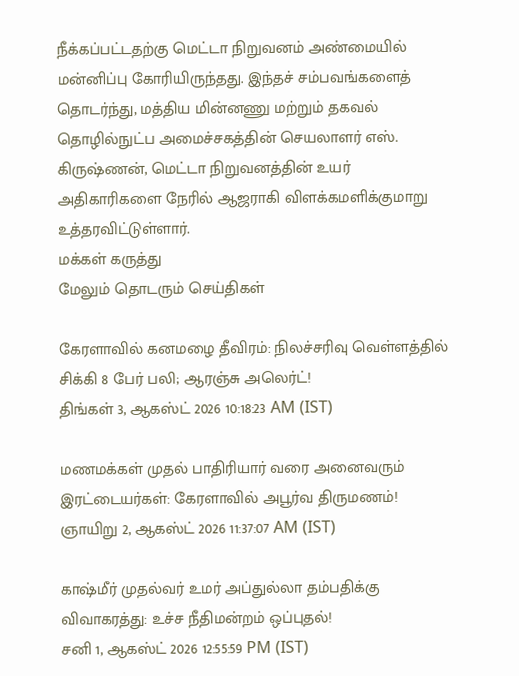நீக்கப்பட்டதற்கு மெட்டா நிறுவனம் அண்மையில் மன்னிப்பு கோரியிருந்தது. இந்தச் சம்பவங்களைத் தொடர்ந்து, மத்திய மின்னணு மற்றும் தகவல் தொழில்நுட்ப அமைச்சகத்தின் செயலாளர் எஸ். கிருஷ்ணன், மெட்டா நிறுவனத்தின் உயர் அதிகாரிகளை நேரில் ஆஜராகி விளக்கமளிக்குமாறு உத்தரவிட்டுள்ளார்.
மக்கள் கருத்து
மேலும் தொடரும் செய்திகள்

கேரளாவில் கனமழை தீவிரம்: நிலச்சரிவு வெள்ளத்தில் சிக்கி 8 பேர் பலி; ஆரஞ்சு அலெர்ட்!
திங்கள் 3, ஆகஸ்ட் 2026 10:18:23 AM (IST)

மணமக்கள் முதல் பாதிரியார் வரை அனைவரும் இரட்டையர்கள்: கேரளாவில் அபூர்வ திருமணம்!
ஞாயிறு 2, ஆகஸ்ட் 2026 11:37:07 AM (IST)

காஷ்மீர் முதல்வர் உமர் அப்துல்லா தம்பதிக்கு விவாகரத்து: உச்ச நீதிமன்றம் ஒப்புதல்!
சனி 1, ஆகஸ்ட் 2026 12:55:59 PM (IST)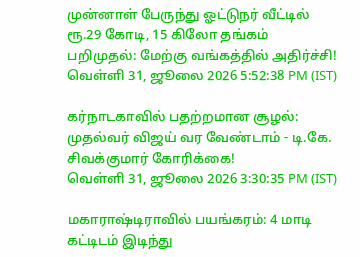முன்னாள் பேருந்து ஓட்டுநர் வீட்டில் ரூ.29 கோடி, 15 கிலோ தங்கம் பறிமுதல்: மேற்கு வங்கத்தில் அதிர்ச்சி!
வெள்ளி 31, ஜூலை 2026 5:52:38 PM (IST)

கர்நாடகாவில் பதற்றமான சூழல்: முதல்வர் விஜய் வர வேண்டாம் - டி.கே. சிவக்குமார் கோரிக்கை!
வெள்ளி 31, ஜூலை 2026 3:30:35 PM (IST)

மகாராஷ்டிராவில் பயங்கரம்: 4 மாடி கட்டிடம் இடிந்து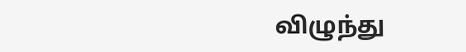விழுந்து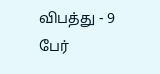விபத்து - 9 பேர்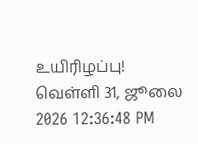உயிரிழப்பு!
வெள்ளி 31, ஜூலை 2026 12:36:48 PM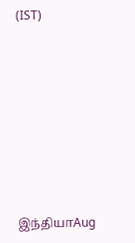(IST)








இந்தியாAug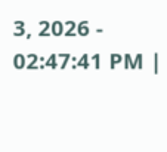3, 2026 - 02:47:41 PM |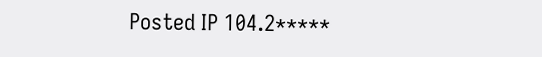Posted IP 104.2*****